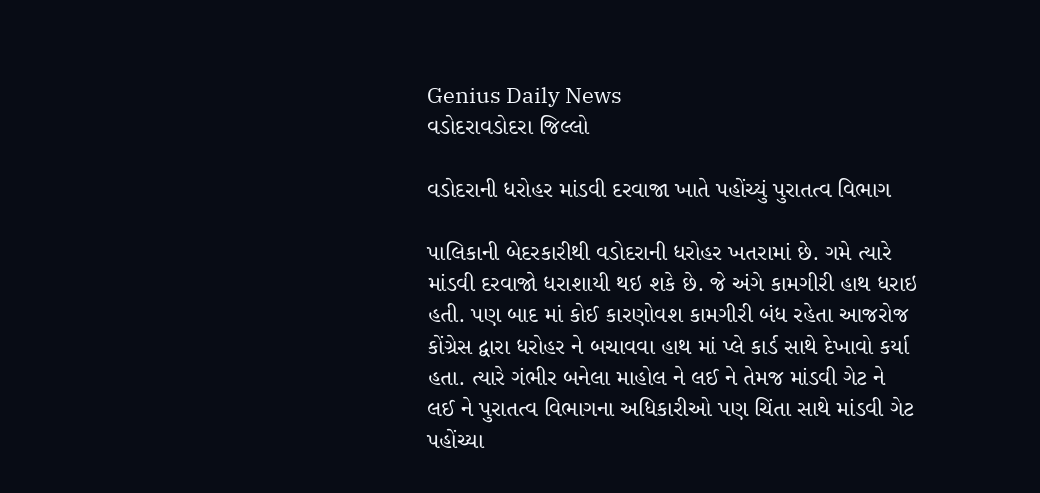Genius Daily News
વડોદરાવડોદરા જિલ્લો

વડોદરાની ધરોહર માંડવી દરવાજા ખાતે પહોંચ્યું પુરાતત્વ વિભાગ

પાલિકાની બેદરકારીથી વડોદરાની ધરોહર ખતરામાં છે. ગમે ત્યારે માંડવી દરવાજો ધરાશાયી થઇ શકે છે. જે અંગે કામગીરી હાથ ધરાઇ હતી. પણ બાદ માં કોઈ કારણોવશ કામગીરી બંધ રહેતા આજરોજ કોંગ્રેસ દ્વારા ધરોહર ને બચાવવા હાથ માં પ્લે કાર્ડ સાથે દેખાવો કર્યા હતા. ત્યારે ગંભીર બનેલા માહોલ ને લઈ ને તેમજ માંડવી ગેટ ને લઈ ને પુરાતત્વ વિભાગના અધિકારીઓ પણ ચિંતા સાથે માંડવી ગેટ પહોંચ્યા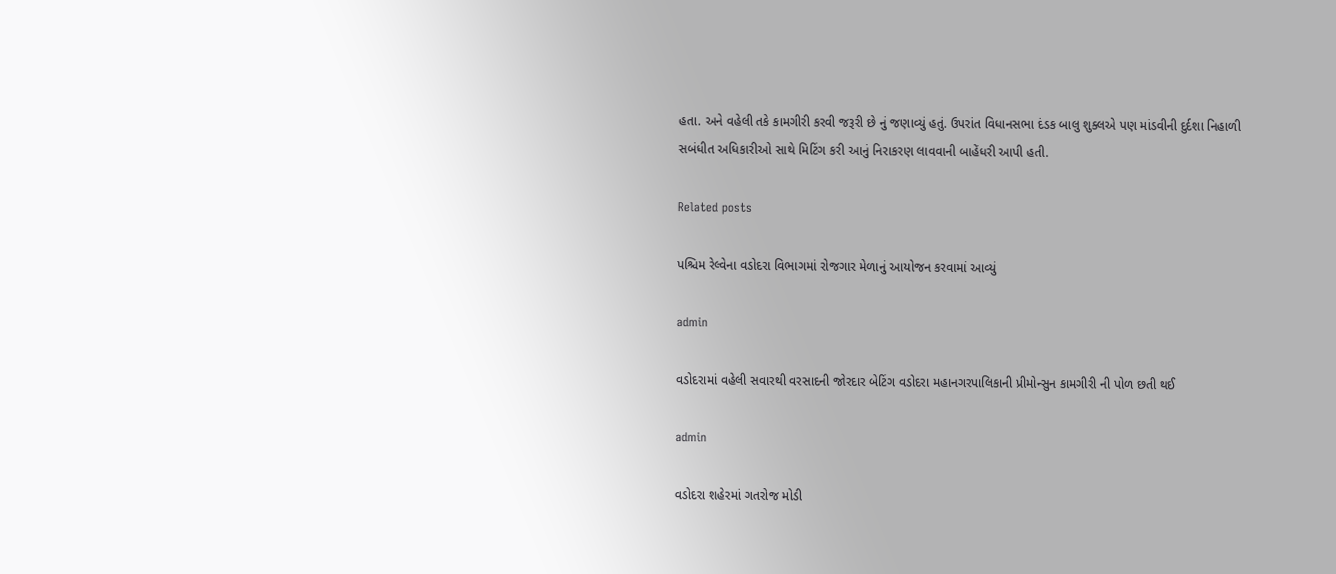હતા. અને વહેલી તકે કામગીરી કરવી જરૂરી છે નું જણાવ્યું હતું. ઉપરાંત વિધાનસભા દંડક બાલુ શુક્લએ પણ માંડવીની દુર્દશા નિહાળી સબંધીત અધિકારીઓ સાથે મિટિંગ કરી આનું નિરાકરણ લાવવાની બાહેંધરી આપી હતી.

Related posts

પશ્ચિમ રેલ્વેના વડોદરા વિભાગમાં રોજગાર મેળાનું આયોજન કરવામાં આવ્યું

admin

વડોદરામાં વહેલી સવારથી વરસાદની જોરદાર બેટિંગ વડોદરા મહાનગરપાલિકાની પ્રીમોન્સુન કામગીરી ની પોળ છતી થઈ

admin

વડોદરા શહેરમાં ગતરોજ મોડી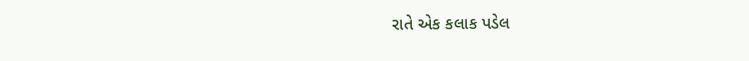રાતે એક કલાક પડેલ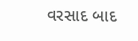વરસાદ બાદ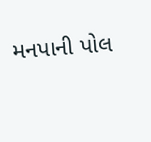મનપાની પોલ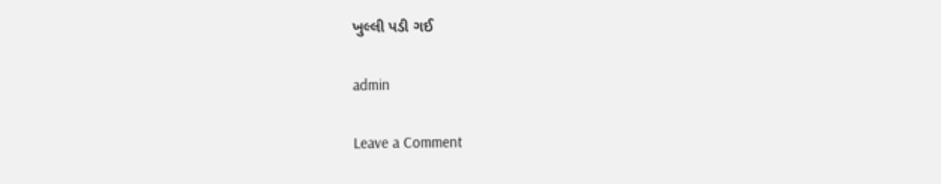ખુલ્લી પડી ગઈ

admin

Leave a Comment